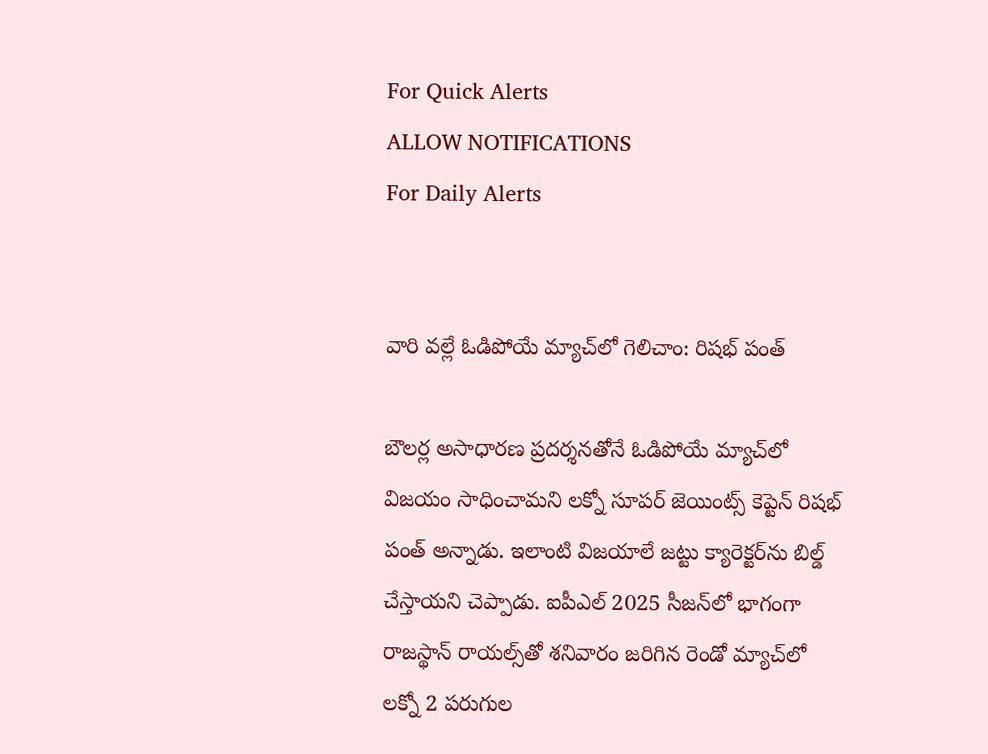For Quick Alerts
ALLOW NOTIFICATIONS
For Daily Alerts


వారి వల్లే ఓడిపోయే మ్యాచ్‌లో గెలిచాం: రిషభ్ పంత్

బౌలర్ల అసాధారణ ప్రదర్శనతోనే ఓడిపోయే మ్యాచ్‌లో విజయం సాధించామని లక్నో సూపర్ జెయింట్స్ కెప్టెన్ రిషభ్ పంత్ అన్నాడు. ఇలాంటి విజయాలే జట్టు క్యారెక్టర్‌ను బిల్డ్ చేస్తాయని చెప్పాడు. ఐపీఎల్ 2025 సీజన్‌లో భాగంగా రాజస్థాన్ రాయల్స్‌తో శనివారం జరిగిన రెండో మ్యాచ్‌లో లక్నో 2 పరుగుల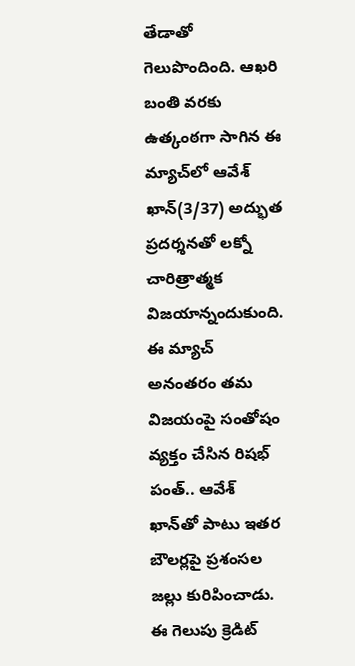తేడాతో గెలుపొందింది. ఆఖరి బంతి వరకు ఉత్కంఠగా సాగిన ఈ మ్యాచ్‌లో ఆవేశ్ ఖాన్(3/37) అద్భుత ప్రదర్శన‌తో లక్నో చారిత్రాత్మక విజయాన్నందుకుంది. ఈ మ్యాచ్ అనంతరం తమ విజయంపై సంతోషం వ్యక్తం చేసిన రిషభ్ పంత్.. ఆవేశ్ ఖాన్‌తో పాటు ఇతర బౌలర్లపై ప్రశంసల జల్లు కురిపించాడు. ఈ గెలుపు క్రెడిట్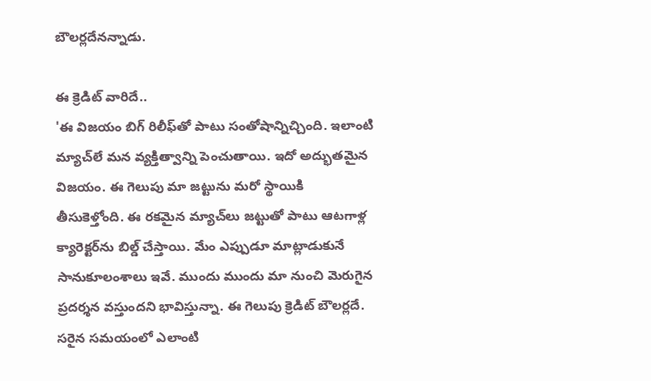బౌలర్లదేనన్నాడు.

ఈ క్రెడిట్ వారిదే..
'ఈ విజయం బిగ్ రిలీఫ్‌తో పాటు సంతోషాన్నిచ్చింది. ఇలాంటి మ్యాచ్‌లే మన వ్యక్తిత్వాన్ని పెంచుతాయి. ఇదో అద్భుతమైన విజయం. ఈ గెలుపు మా జట్టును మరో స్థాయికి తీసుకెళ్తోంది. ఈ రకమైన మ్యాచ్‌లు జట్టుతో పాటు ఆటగాళ్ల క్యారెక్టర్‌ను బిల్డ్ చేస్తాయి. మేం ఎప్పుడూ మాట్లాడుకునే సానుకూలంశాలు ఇవే. ముందు ముందు మా నుంచి మెరుగైన ప్రదర్శన వస్తుందని భావిస్తున్నా. ఈ గెలుపు క్రెడిట్ బౌలర్లదే. సరైన సమయంలో ఎలాంటి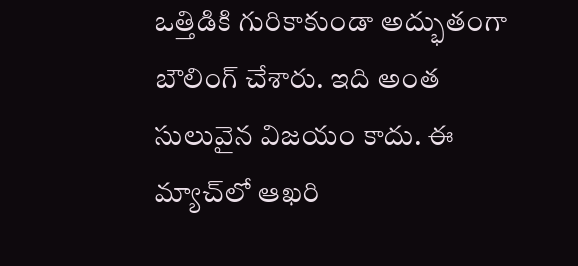ఒత్తిడికి గురికాకుండా అద్భుతంగా బౌలింగ్ చేశారు. ఇది అంత సులువైన విజయం కాదు. ఈ మ్యాచ్‌లో ఆఖరి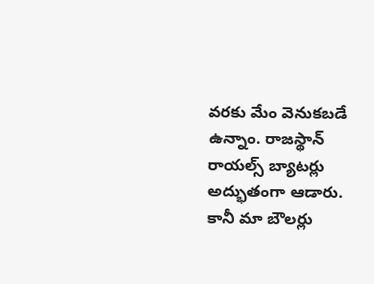వరకు మేం వెనుకబడే ఉన్నాం. రాజస్థాన్ రాయల్స్ బ్యాటర్లు అద్భుతంగా ఆడారు. కానీ మా బౌలర్లు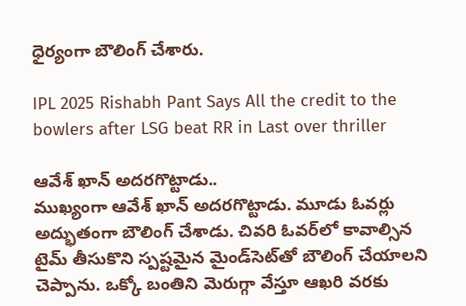ధైర్యంగా బౌలింగ్ చేశారు.

IPL 2025 Rishabh Pant Says All the credit to the bowlers after LSG beat RR in Last over thriller

ఆవేశ్ ఖాన్ అదరగొట్టాడు..
ముఖ్యంగా ఆవేశ్ ఖాన్ అదరగొట్టాడు. మూడు ఓవర్లు అద్భుతంగా బౌలింగ్ చేశాడు. చివరి ఓవర్‌లో కావాల్సిన టైమ్ తీసుకొని స్పష్టమైన మైండ్‌సెట్‌తో బౌలింగ్ చేయాలని చెప్పాను. ఒక్కో బంతిని మెరుగ్గా వేస్తూ ఆఖరి వరకు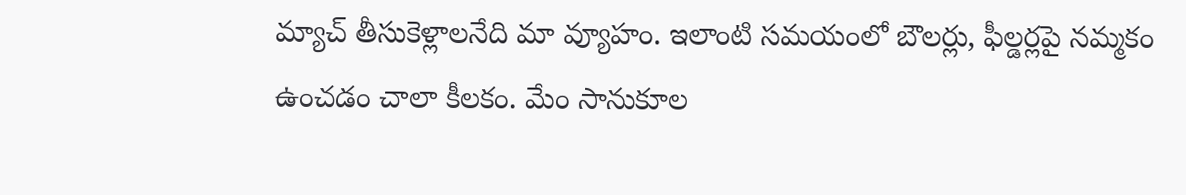మ్యాచ్ తీసుకెళ్లాలనేది మా వ్యూహం. ఇలాంటి సమయంలో బౌలర్లు, ఫీల్డర్లపై నమ్మకం ఉంచడం చాలా కీలకం. మేం సానుకూల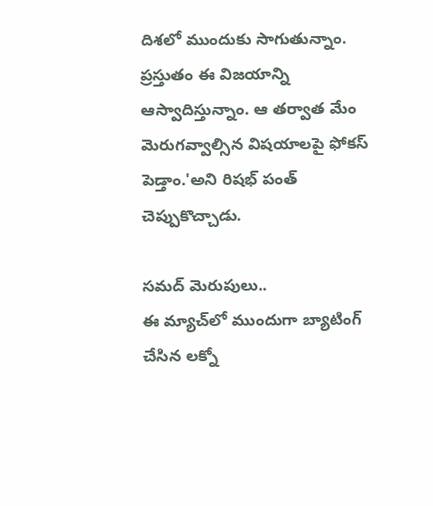దిశలో ముందుకు సాగుతున్నాం. ప్రస్తుతం ఈ విజయాన్ని ఆస్వాదిస్తున్నాం. ఆ తర్వాత మేం మెరుగవ్వాల్సిన విషయాలపై ఫోకస్ పెడ్తాం.'అని రిషభ్ పంత్ చెప్పుకొచ్చాడు.

సమద్ మెరుపులు..
ఈ మ్యాచ్‌లో ముందుగా బ్యాటింగ్ చేసిన లక్నో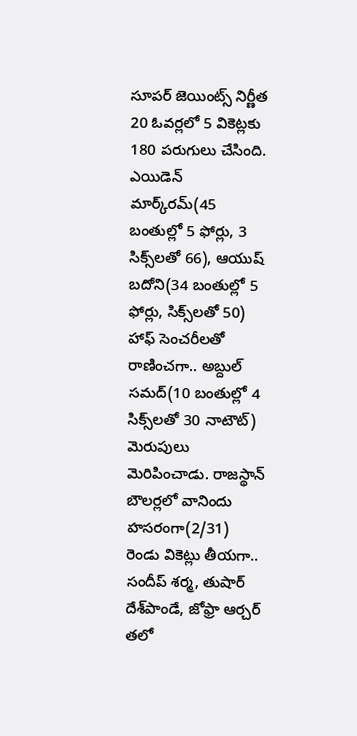సూపర్ జెయింట్స్ నిర్ణీత 20 ఓవర్లలో 5 వికెట్లకు 180 పరుగులు చేసింది. ఎయిడెన్ మార్క్‌రమ్(45 బంతుల్లో 5 ఫోర్లు, 3 సిక్స్‌లతో 66), ఆయుష్ బదోని(34 బంతుల్లో 5 ఫోర్లు, సిక్స్‌లతో 50) హాఫ్ సెంచరీలతో రాణించగా.. అబ్దుల్ సమద్(10 బంతుల్లో 4 సిక్స్‌లతో 30 నాటౌట్) మెరుపులు మెరిపించాడు. రాజస్థాన్ బౌలర్లలో వానిందు హసరంగా(2/31) రెండు వికెట్లు తీయగా.. సందీప్ శర్మ, తుషార్ దేశ్‌పాండే, జోఫ్రా ఆర్చర్ తలో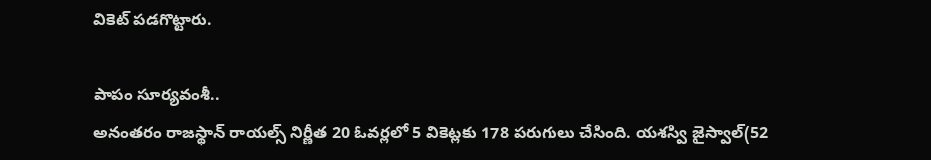వికెట్ పడగొట్టారు.

పాపం సూర్యవంశీ..
అనంతరం రాజస్థాన్ రాయల్స్ నిర్ణీత 20 ఓవర్లలో 5 వికెట్లకు 178 పరుగులు చేసింది. యశస్వి జైస్వాల్(52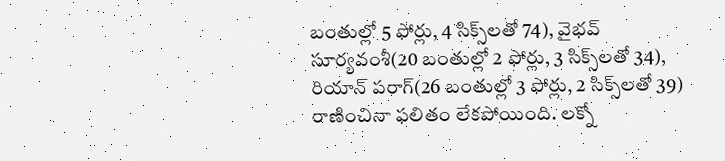బంతుల్లో 5 ఫోర్లు, 4 సిక్స్‌లతో 74), వైభవ్ సూర్యవంశీ(20 బంతుల్లో 2 ఫోర్లు, 3 సిక్స్‌లతో 34), రియాన్ పరాగ్(26 బంతుల్లో 3 ఫోర్లు, 2 సిక్స్‌లతో 39) రాణించినా ఫలితం లేకపోయింది. లక్నో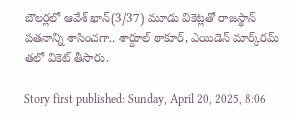బౌలర్లలో ఆవేశ్ ఖాన్(3/37) మూడు వికెట్లతో రాజస్థాన్ పతనాన్ని శాసించగా.. శార్దూల్ ఠాకూర్, ఎయిడెన్ మార్క్‌రమ్ తలో వికెట్ తీసారు.

Story first published: Sunday, April 20, 2025, 8:06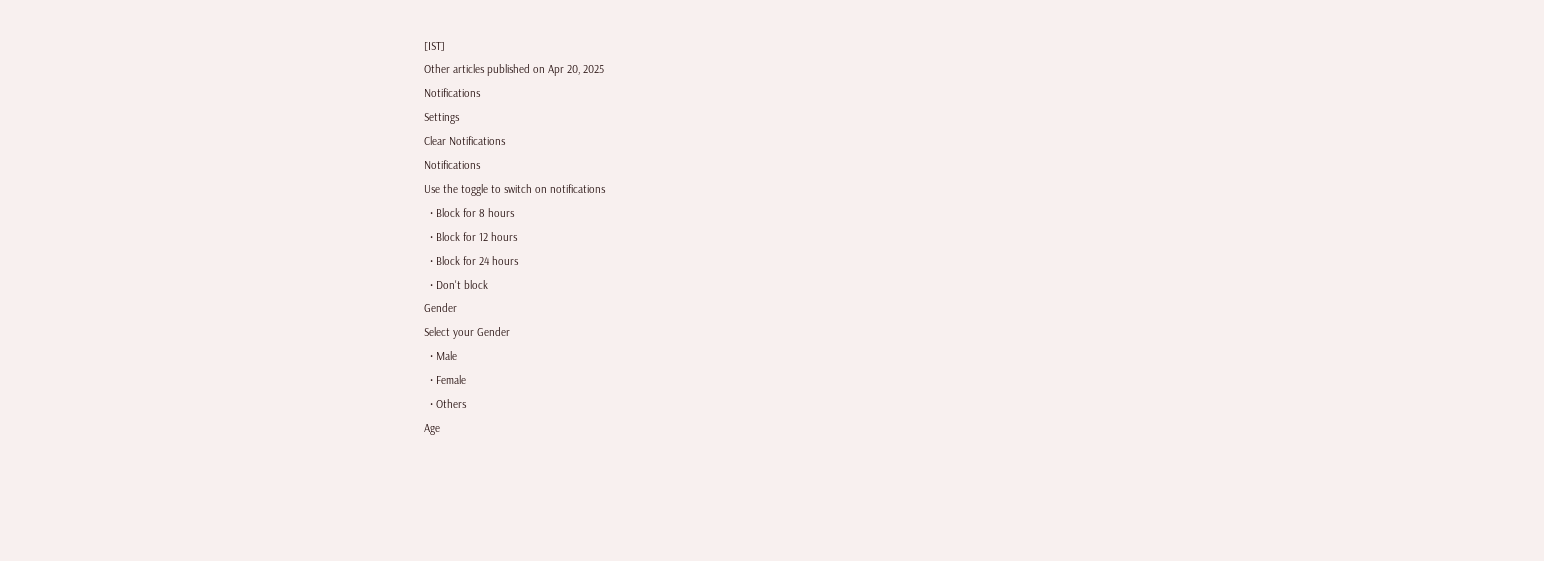[IST]
Other articles published on Apr 20, 2025
Notifications
Settings
Clear Notifications
Notifications
Use the toggle to switch on notifications
  • Block for 8 hours
  • Block for 12 hours
  • Block for 24 hours
  • Don't block
Gender
Select your Gender
  • Male
  • Female
  • Others
Age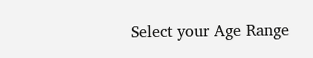Select your Age Range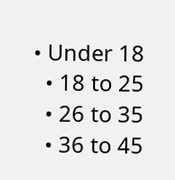• Under 18
  • 18 to 25
  • 26 to 35
  • 36 to 45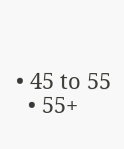• 45 to 55
  • 55+